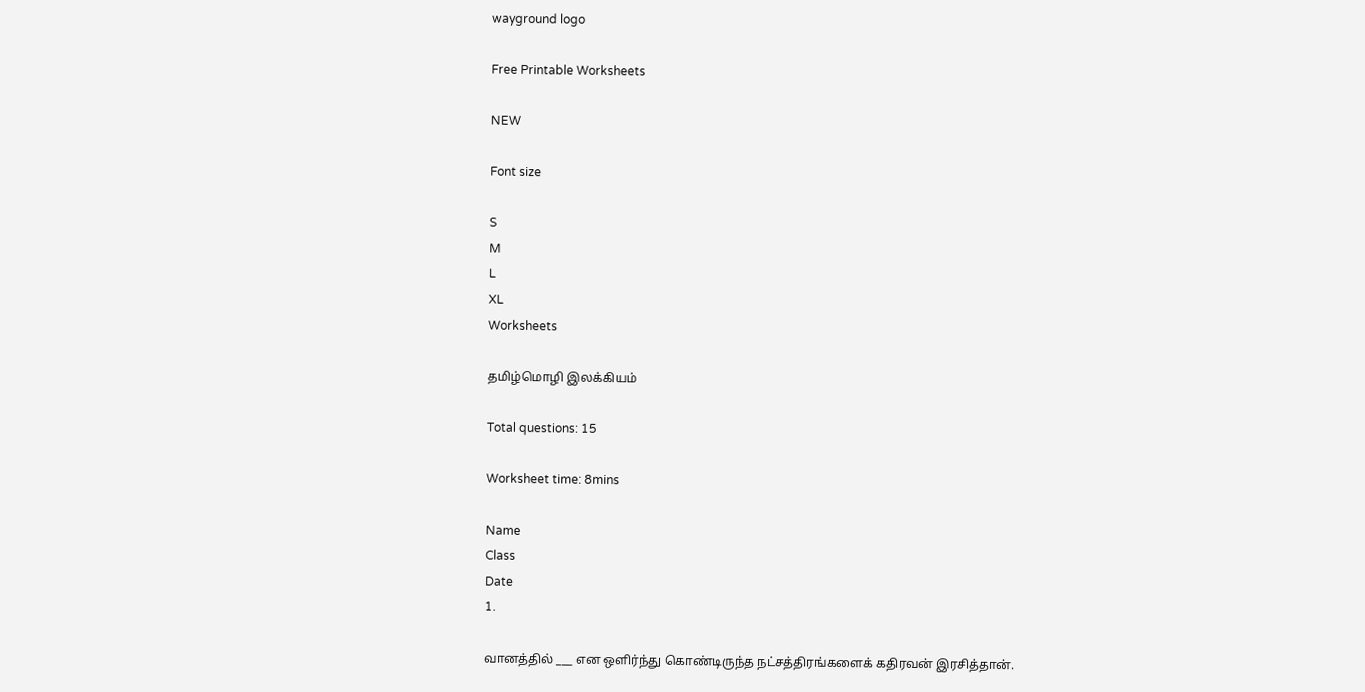wayground logo

Free Printable Worksheets

NEW

Font size

S
M
L
XL
Worksheets

தமிழ்மொழி இலக்கியம்

Total questions: 15

Worksheet time: 8mins

Name
Class
Date
1.

வானத்தில் ___ என ஒளிர்ந்து கொண்டிருந்த நட்சத்திரங்களைக் கதிரவன் இரசித்தான்.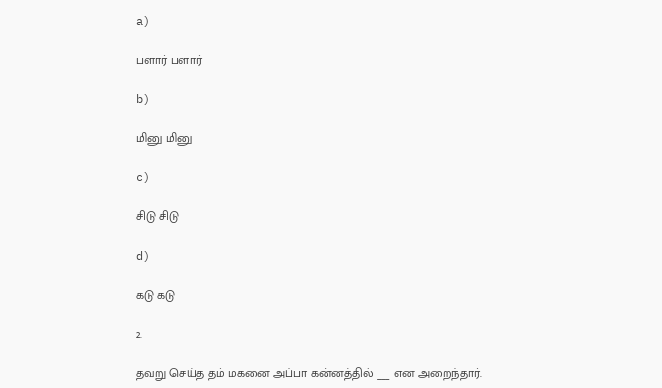a)

பளார் பளார்

b)

மினு மினு

c)

சிடு சிடு

d)

கடு கடு

2.

தவறு செய்த தம் மகனை அப்பா கன்னத்தில் ___ என அறைந்தார்.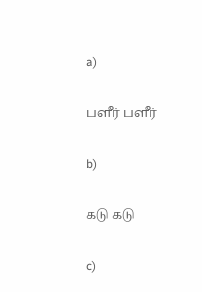a)

பளீர் பளீர்

b)

கடு கடு

c)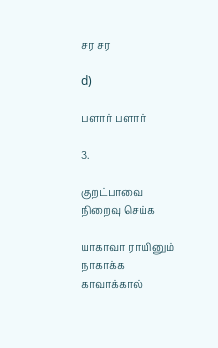சர சர

d)

பளார் பளார்

3.

குறட்பாவை நிறைவு செய்க

யாகாவா ராயினும் நாகாக்க காவாக்கால்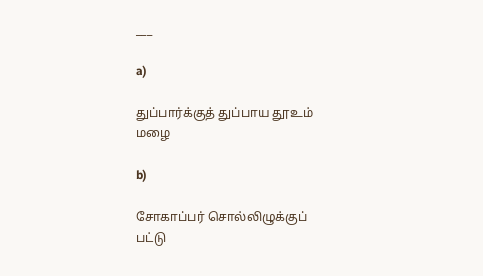___

a)

துப்பார்க்குத் துப்பாய தூஉம் மழை

b)

சோகாப்பர் சொல்லிழுக்குப் பட்டு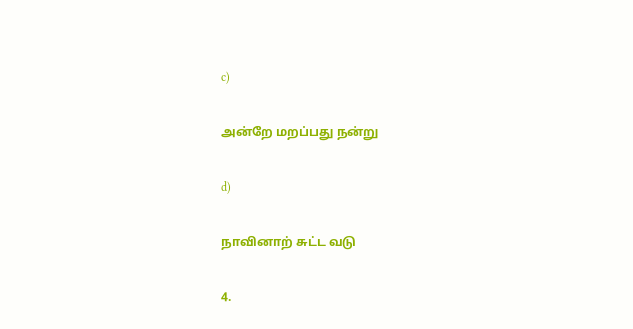c)

அன்றே மறப்பது நன்று

d)

நாவினாற் சுட்ட வடு

4.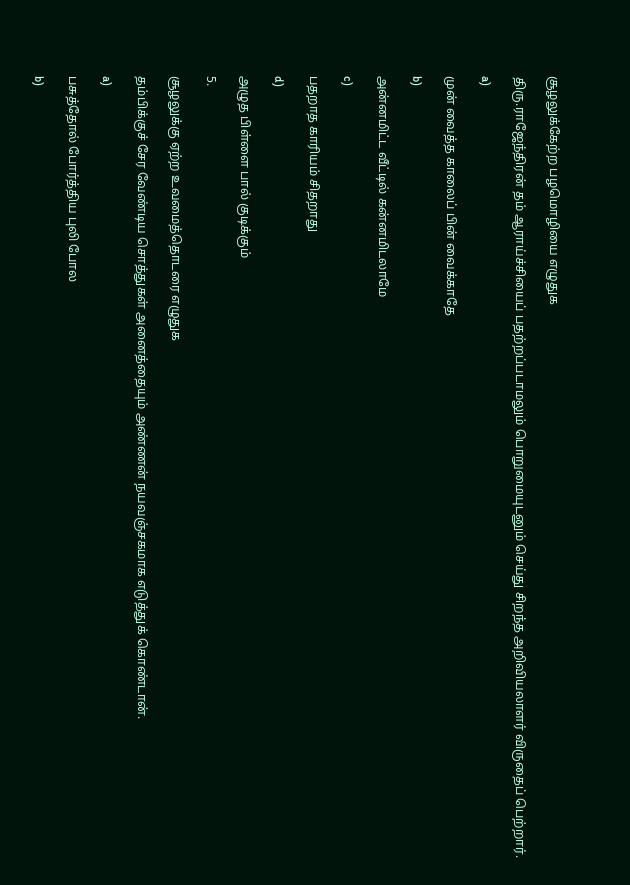சூழலுக்கேற்ற பழமொழியை எழுதுக

திரு.ராஜேந்திரன் தம் ஆராய்ச்சியைப் பதற்றப்படாமலும் பொறுமையுடனும் செய்து சிறந்த அறிவியலாளர் விருதைப் பெற்றார்.

a)

முன் வைத்த காலைப் பின் வைக்காதே

b)

அன்னமிட்ட வீட்டில் கன்னமிடலாமே

c)

பதறாத காரியம் சிதறாது

d)

அழுத பிள்ளை பால் குடிக்கும்

5.

சூழலுக்கு ஏற்ற உவமைத்தொடரை எழுதுக

தம்பிக்குச் சேர வேண்டிய சொத்துகள் அனைத்தையும் அண்ணன் நயவஞ்சகமாக எடுத்துக் கொண்டான்.

a)

பசுத்தோல் போர்த்திய புலி போல

b)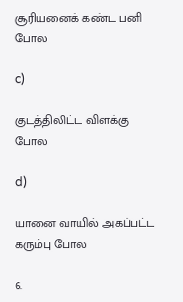சூரியனைக் கண்ட பனி போல

c)

குடத்திலிட்ட விளக்கு போல

d)

யானை வாயில் அகப்பட்ட கரும்பு போல

6.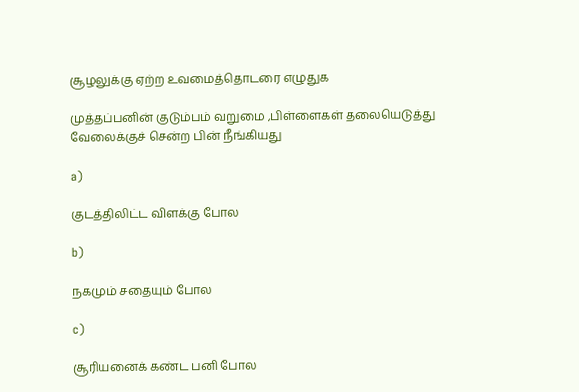சூழலுக்கு ஏற்ற உவமைத்தொடரை எழுதுக

முத்தப்பனின் குடும்பம் வறுமை ,பிள்ளைகள் தலையெடுத்து வேலைக்குச் சென்ற பின் நீங்கியது

a)

குடத்திலிட்ட விளக்கு போல

b)

நகமும் சதையும் போல

c)

சூரியனைக் கண்ட பனி போல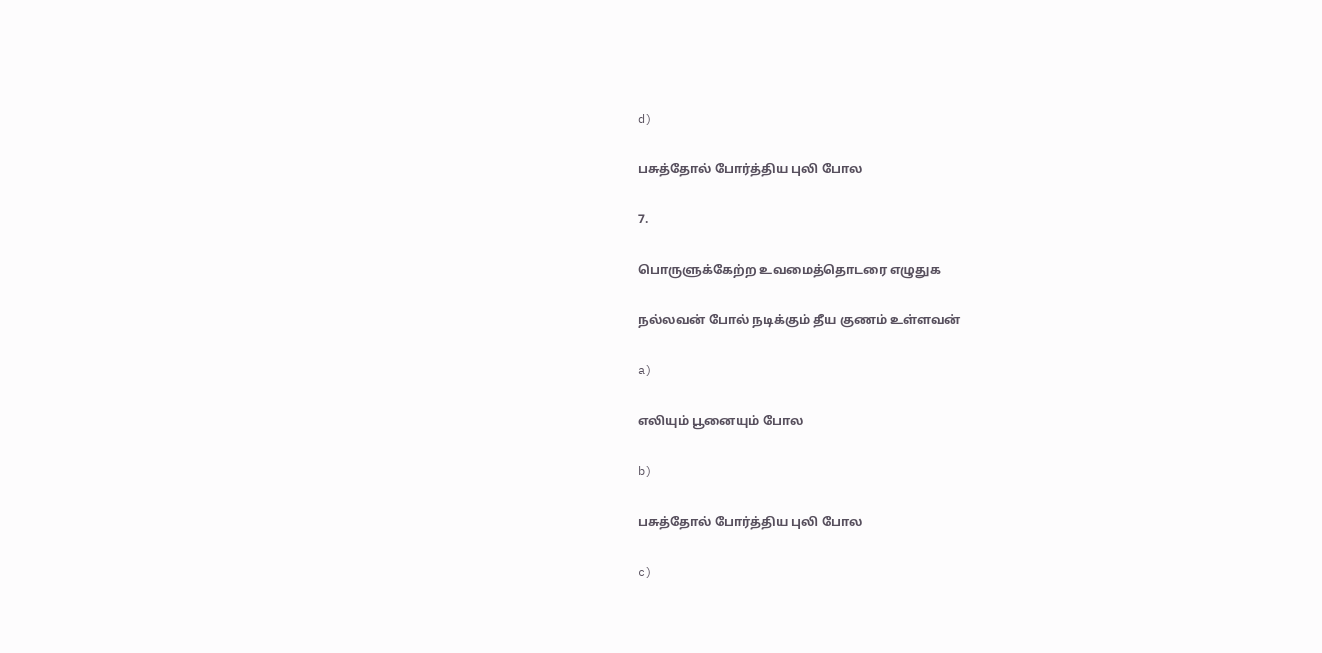d)

பசுத்தோல் போர்த்திய புலி போல

7.

பொருளுக்கேற்ற உவமைத்தொடரை எழுதுக

நல்லவன் போல் நடிக்கும் தீய குணம் உள்ளவன்

a)

எலியும் பூனையும் போல

b)

பசுத்தோல் போர்த்திய புலி போல

c)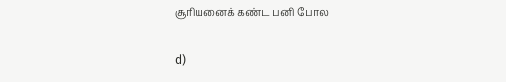சூரியனைக் கண்ட பனி போல

d)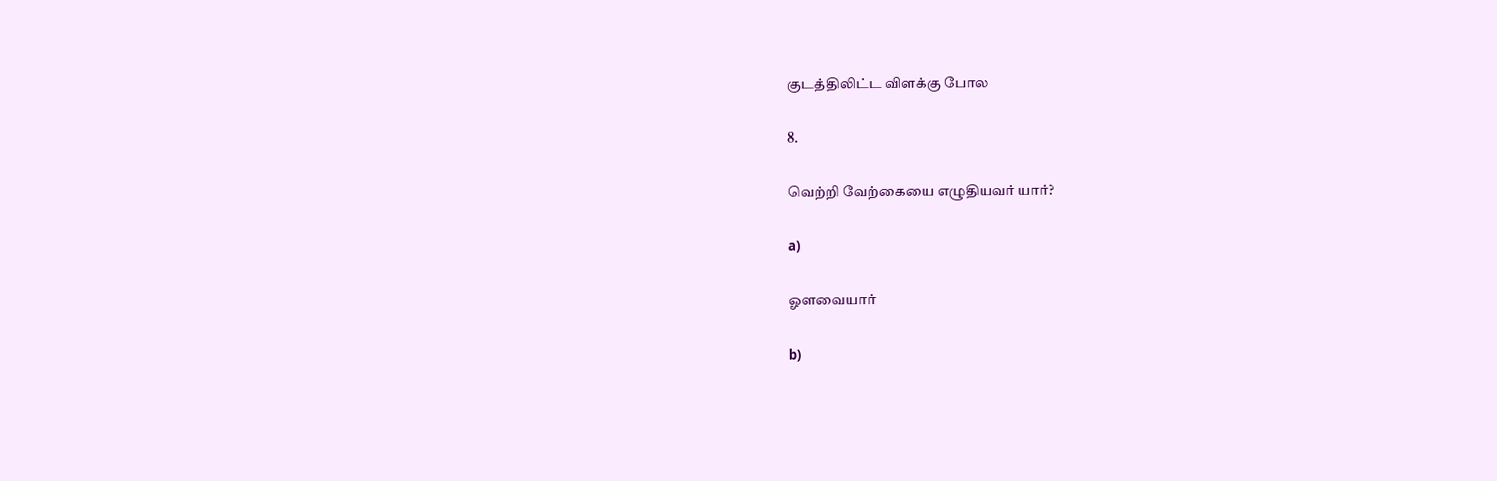குடத்திலிட்ட விளக்கு போல

8.

வெற்றி வேற்கையை எழுதியவர் யார்?

a)

ஓளவையார்

b)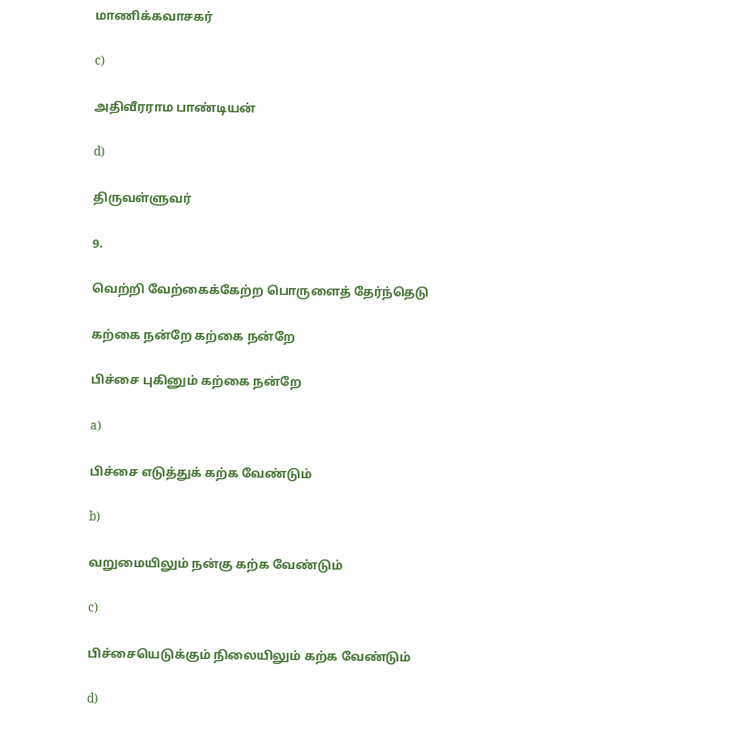மாணிக்கவாசகர்

c)

அதிவீரராம பாண்டியன்

d)

திருவள்ளுவர்

9.

வெற்றி வேற்கைக்கேற்ற பொருளைத் தேர்ந்தெடு

கற்கை நன்றே கற்கை நன்றே

பிச்சை புகினும் கற்கை நன்றே

a)

பிச்சை எடுத்துக் கற்க வேண்டும்

b)

வறுமையிலும் நன்கு கற்க வேண்டும்

c)

பிச்சையெடுக்கும் நிலையிலும் கற்க வேண்டும்

d)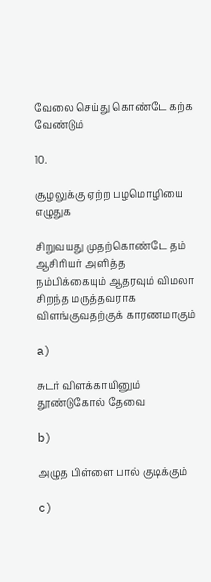வேலை செய்து கொண்டே கற்க வேண்டும்

10.

சூழலுக்கு ஏற்ற பழமொழியை எழுதுக

சிறுவயது முதற்கொண்டே தம் ஆசிரியர் அளித்த நம்பிக்கையும் ஆதரவும் விமலா சிறந்த மருத்தவராக விளங்குவதற்குக் காரணமாகும்

a)

சுடர் விளக்காயினும் தூண்டுகோல் தேவை

b)

அழுத பிள்ளை பால் குடிக்கும்

c)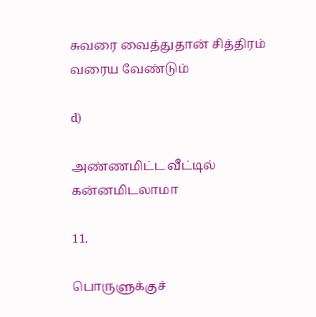சுவரை வைத்துதான் சித்திரம் வரைய வேண்டும்

d)

அண்ணமிட்ட வீட்டில் கன்னமிடலாமா

11.

பொருளுக்குச்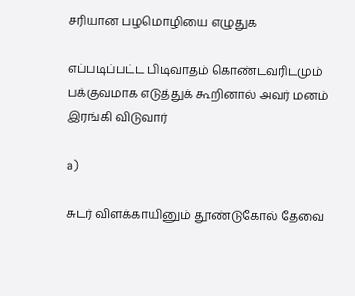சரியான பழமொழியை எழுதுக

எப்படிப்பட்ட பிடிவாதம் கொண்டவரிடமும் பக்குவமாக எடுத்துக் கூறினால் அவர் மனம் இரங்கி விடுவார்

a)

சுடர் விளக்காயினும் தூண்டுகோல் தேவை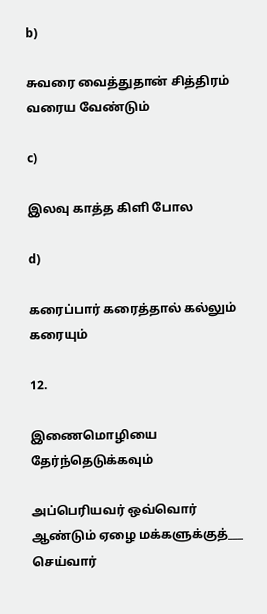b)

சுவரை வைத்துதான் சித்திரம் வரைய வேண்டும்

c)

இலவு காத்த கிளி போல

d)

கரைப்பார் கரைத்தால் கல்லும் கரையும்

12.

இணைமொழியை தேர்ந்தெடுக்கவும்

அப்பெரியவர் ஒவ்வொர் ஆண்டும் ஏழை மக்களுக்குத்___ செய்வார்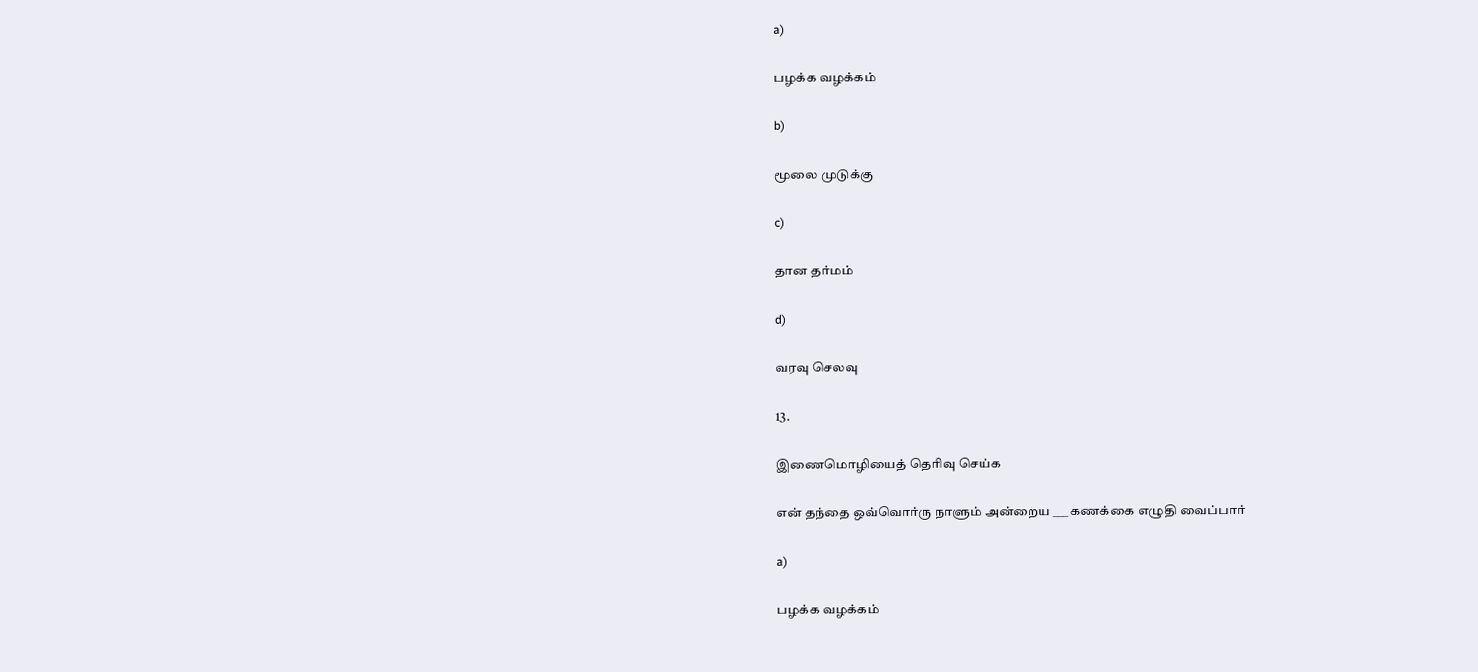a)

பழக்க வழக்கம்

b)

மூலை முடுக்கு

c)

தான தர்மம்

d)

வரவு செலவு

13.

இணைமொழியைத் தெரிவு செய்க

என் தந்தை ஒவ்வொர்ரு நாளும் அன்றைய ___ கணக்கை எழுதி வைப்பார்

a)

பழக்க வழக்கம்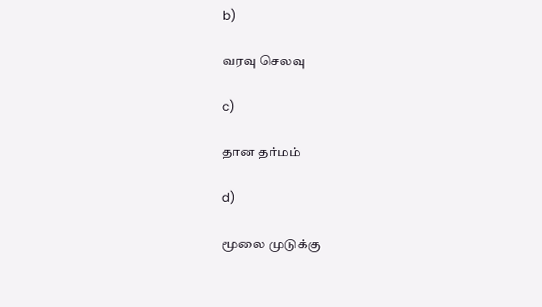b)

வரவு செலவு

c)

தான தர்மம்

d)

மூலை முடுக்கு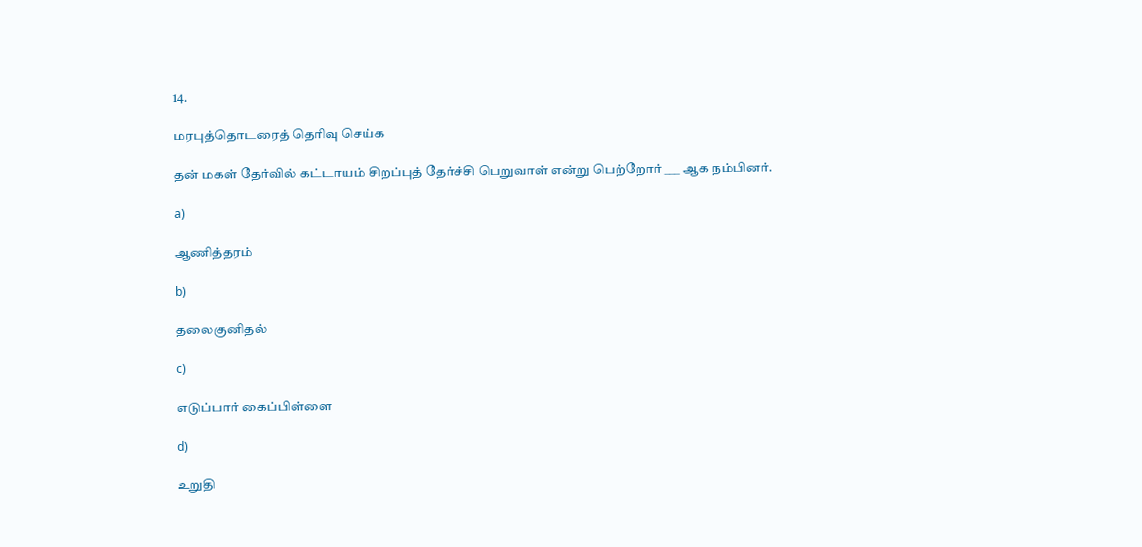14.

மரபுத்தொடரைத் தெரிவு செய்க

தன் மகள் தேர்வில் கட்டாயம் சிறப்புத் தேர்ச்சி பெறுவாள் என்று பெற்றோர் ___ ஆக நம்பினர்.

a)

ஆணித்தரம்

b)

தலைகுனிதல்

c)

எடுப்பார் கைப்பிள்ளை

d)

உறுதி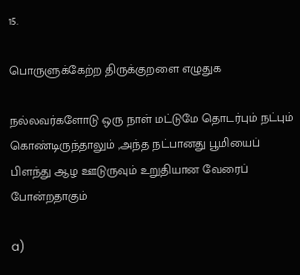15.

பொருளுக்கேற்ற திருக்குறளை எழுதுக

நல்லவர்களோடு ஒரு நாள் மட்டுமே தொடர்பும் நட்பும் கொண்டிருந்தாலும் ,அந்த நட்பானது பூமியைப் பிளந்து ஆழ ஊடுருவும் உறுதியான வேரைப் போன்றதாகும்

a)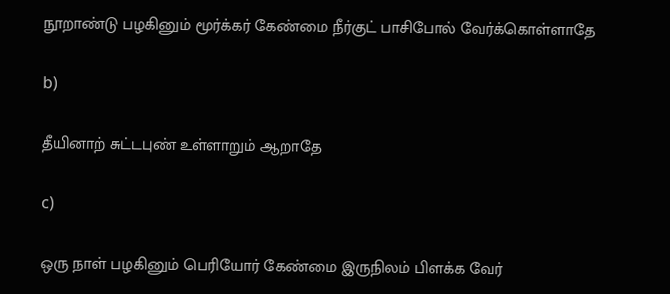நூறாண்டு பழகினும் மூர்க்கர் கேண்மை நீர்குட் பாசிபோல் வேர்க்கொள்ளாதே

b)

தீயினாற் சுட்டபுண் உள்ளாறும் ஆறாதே

c)

ஒரு நாள் பழகினும் பெரியோர் கேண்மை இருநிலம் பிளக்க வேர்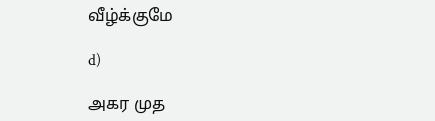வீழ்க்குமே

d)

அகர முத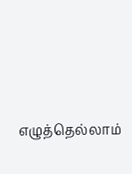எழுத்தெல்லாம்